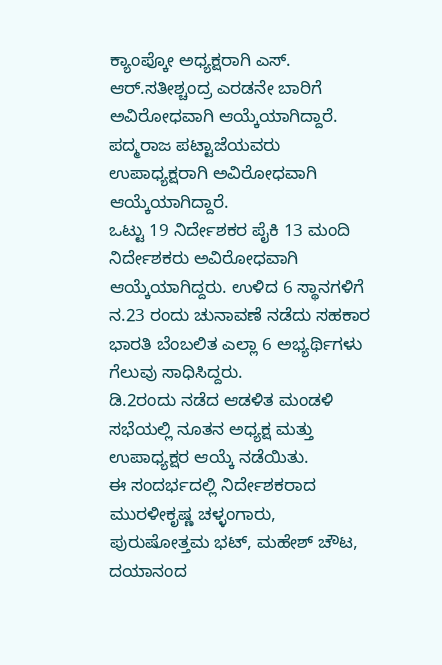ಕ್ಯಾಂಪ್ಕೋ ಅಧ್ಯಕ್ಷರಾಗಿ ಎಸ್. ಆರ್.ಸತೀಶ್ಚಂದ್ರ ಎರಡನೇ ಬಾರಿಗೆ ಅವಿರೋಧವಾಗಿ ಆಯ್ಕೆಯಾಗಿದ್ದಾರೆ.
ಪದ್ಮರಾಜ ಪಟ್ಟಾಜೆಯವರು ಉಪಾಧ್ಯಕ್ಷರಾಗಿ ಅವಿರೋಧವಾಗಿ ಆಯ್ಕೆಯಾಗಿದ್ದಾರೆ.
ಒಟ್ಟು 19 ನಿರ್ದೇಶಕರ ಪೈಕಿ 13 ಮಂದಿ ನಿರ್ದೇಶಕರು ಅವಿರೋಧವಾಗಿ ಆಯ್ಕೆಯಾಗಿದ್ದರು. ಉಳಿದ 6 ಸ್ಥಾನಗಳಿಗೆ ನ.23 ರಂದು ಚುನಾವಣೆ ನಡೆದು ಸಹಕಾರ ಭಾರತಿ ಬೆಂಬಲಿತ ಎಲ್ಲಾ 6 ಅಭ್ಯರ್ಥಿಗಳು ಗೆಲುವು ಸಾಧಿಸಿದ್ದರು.
ಡಿ.2ರಂದು ನಡೆದ ಆಡಳಿತ ಮಂಡಳಿ ಸಭೆಯಲ್ಲಿ ನೂತನ ಅಧ್ಯಕ್ಷ ಮತ್ತು ಉಪಾಧ್ಯಕ್ಷರ ಆಯ್ಕೆ ನಡೆಯಿತು.
ಈ ಸಂದರ್ಭದಲ್ಲಿ ನಿರ್ದೇಶಕರಾದ ಮುರಳೀಕೃಷ್ಣ ಚಳ್ಳಂಗಾರು, ಪುರುಷೋತ್ತಮ ಭಟ್, ಮಹೇಶ್ ಚೌಟ, ದಯಾನಂದ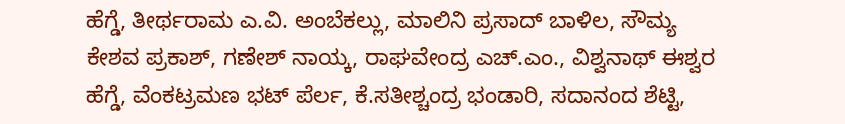ಹೆಗ್ಡೆ, ತೀರ್ಥರಾಮ ಎ.ವಿ. ಅಂಬೆಕಲ್ಲು, ಮಾಲಿನಿ ಪ್ರಸಾದ್ ಬಾಳಿಲ, ಸೌಮ್ಯ ಕೇಶವ ಪ್ರಕಾಶ್, ಗಣೇಶ್ ನಾಯ್ಕ, ರಾಘವೇಂದ್ರ ಎಚ್.ಎಂ., ವಿಶ್ವನಾಥ್ ಈಶ್ವರ ಹೆಗ್ಡೆ, ವೆಂಕಟ್ರಮಣ ಭಟ್ ಪೆರ್ಲ, ಕೆ.ಸತೀಶ್ಚಂದ್ರ ಭಂಡಾರಿ, ಸದಾನಂದ ಶೆಟ್ಟಿ,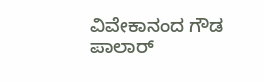ವಿವೇಕಾನಂದ ಗೌಡ ಪಾಲಾರ್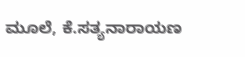ಮೂಲೆ, ಕೆ.ಸತ್ಯನಾರಾಯಣ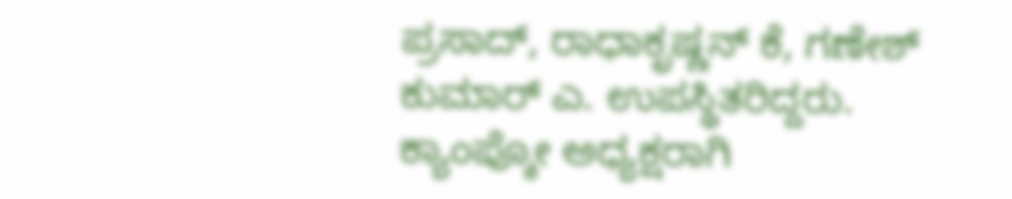ಪ್ರಸಾದ್, ರಾಧಾಕೃಷ್ಣನ್ ಕೆ, ಗಣೇಶ್ ಕುಮಾರ್ ಎ. ಉಪಸ್ಥಿತರಿದ್ದರು.
ಕ್ಯಾಂಪ್ಕೋ ಅಧ್ಯಕ್ಷರಾಗಿ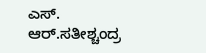ಎಸ್. ಆರ್.ಸತೀಶ್ಚಂದ್ರ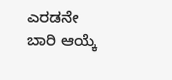ಎರಡನೇ ಬಾರಿ ಆಯ್ಕೆ